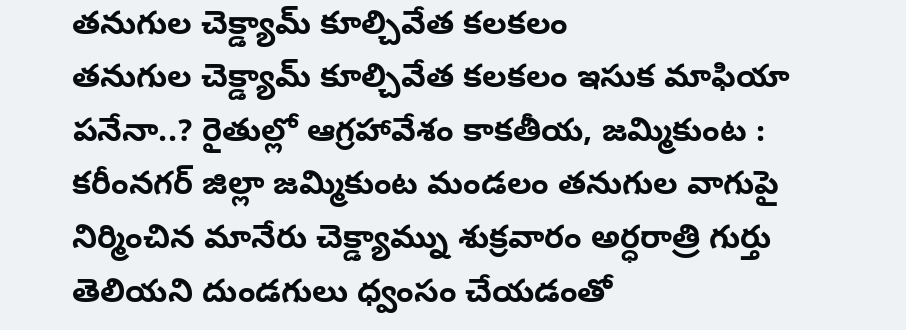తనుగుల చెక్డ్యామ్ కూల్చివేత కలకలం
తనుగుల చెక్డ్యామ్ కూల్చివేత కలకలం ఇసుక మాఫియా పనేనా..? రైతుల్లో ఆగ్రహావేశం కాకతీయ, జమ్మికుంట : కరీంనగర్ జిల్లా జమ్మికుంట మండలం తనుగుల వాగుపై నిర్మించిన మానేరు చెక్డ్యామ్ను శుక్రవారం అర్ధరాత్రి గుర్తు తెలియని దుండగులు ధ్వంసం చేయడంతో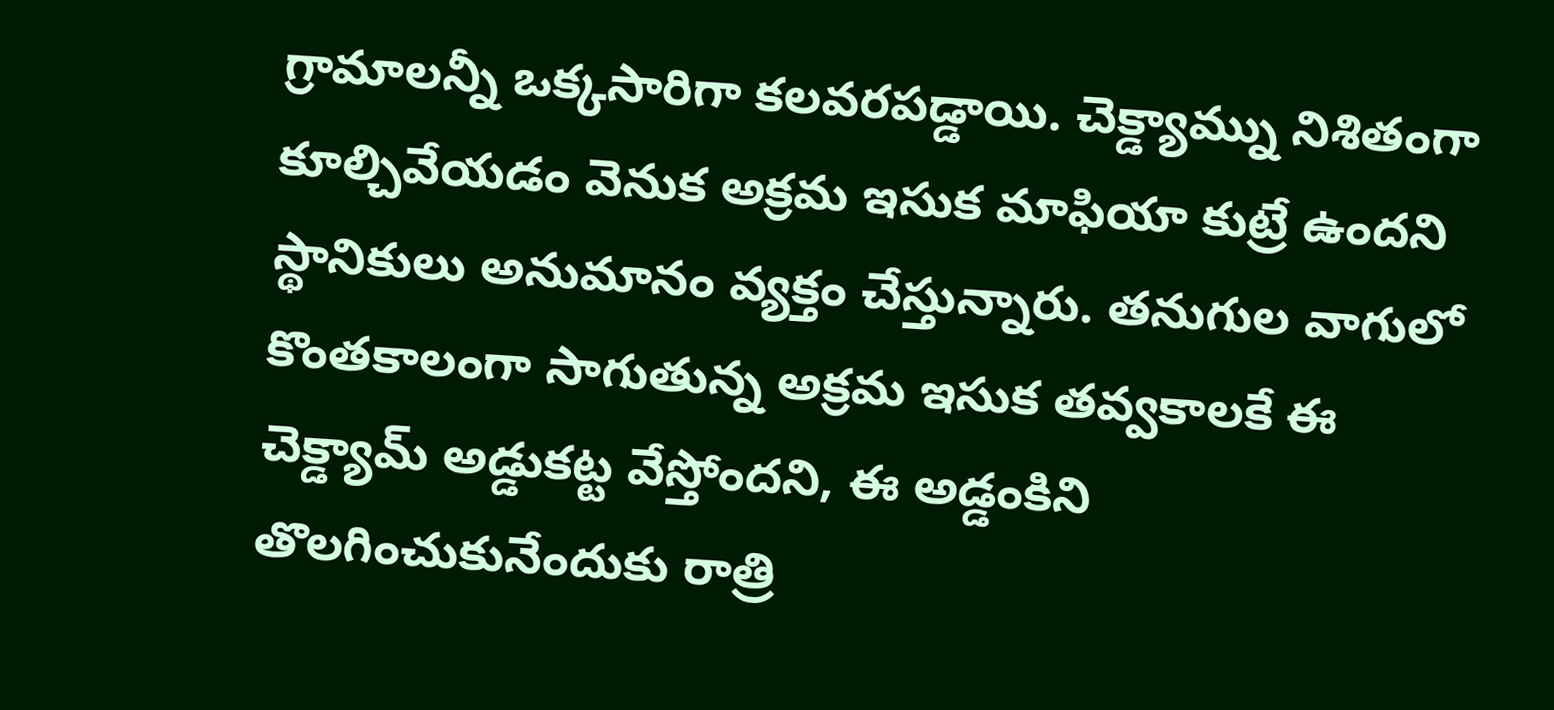గ్రామాలన్నీ ఒక్కసారిగా కలవరపడ్డాయి. చెక్డ్యామ్ను నిశితంగా కూల్చివేయడం వెనుక అక్రమ ఇసుక మాఫియా కుట్రే ఉందని స్థానికులు అనుమానం వ్యక్తం చేస్తున్నారు. తనుగుల వాగులో కొంతకాలంగా సాగుతున్న అక్రమ ఇసుక తవ్వకాలకే ఈ చెక్డ్యామ్ అడ్డుకట్ట వేస్తోందని, ఈ అడ్డంకిని తొలగించుకునేందుకు రాత్రి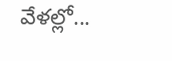వేళల్లో...